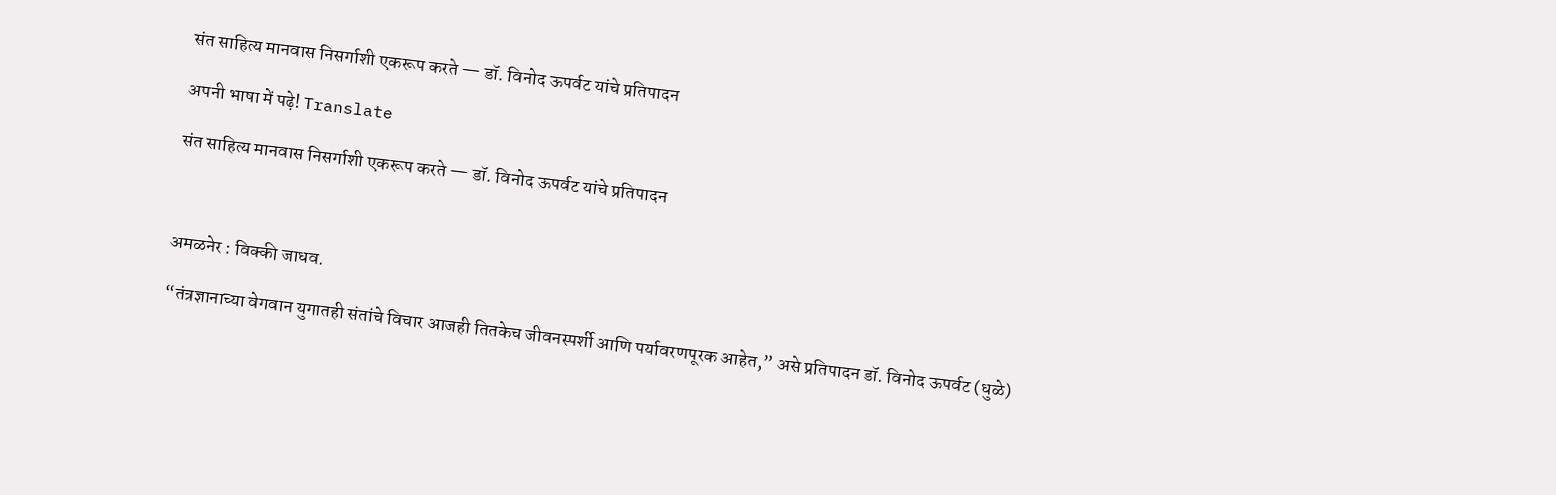संत साहित्य मानवास निसर्गाशी एकरूप करते — डॉ. विनोद ऊपर्वट यांचे प्रतिपादन

अपनी भाषा में पढ़े! Translate

संत साहित्य मानवास निसर्गाशी एकरूप करते — डॉ. विनोद ऊपर्वट यांचे प्रतिपादन



अमळनेर : विक्की जाधव.

“तंत्रज्ञानाच्या वेगवान युगातही संतांचे विचार आजही तितकेच जीवनस्पर्शी आणि पर्यावरणपूरक आहेत,” असे प्रतिपादन डॉ. विनोद ऊपर्वट (धुळे)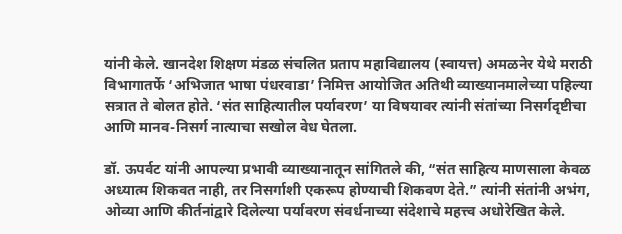यांनी केले. खानदेश शिक्षण मंडळ संचलित प्रताप महाविद्यालय (स्वायत्त) अमळनेर येथे मराठी विभागातर्फे ‘अभिजात भाषा पंधरवाडा’ निमित्त आयोजित अतिथी व्याख्यानमालेच्या पहिल्या सत्रात ते बोलत होते. ‘संत साहित्यातील पर्यावरण’ या विषयावर त्यांनी संतांच्या निसर्गदृष्टीचा आणि मानव-निसर्ग नात्याचा सखोल वेध घेतला.

डॉ. ऊपर्वट यांनी आपल्या प्रभावी व्याख्यानातून सांगितले की, “संत साहित्य माणसाला केवळ अध्यात्म शिकवत नाही, तर निसर्गाशी एकरूप होण्याची शिकवण देते.” त्यांनी संतांनी अभंग, ओव्या आणि कीर्तनांद्वारे दिलेल्या पर्यावरण संवर्धनाच्या संदेशाचे महत्त्व अधोरेखित केले.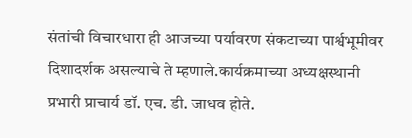संतांची विचारधारा ही आजच्या पर्यावरण संकटाच्या पार्श्वभूमीवर दिशादर्शक असल्याचे ते म्हणाले.कार्यक्रमाच्या अध्यक्षस्थानी प्रभारी प्राचार्य डॉ. एच. डी. जाधव होते.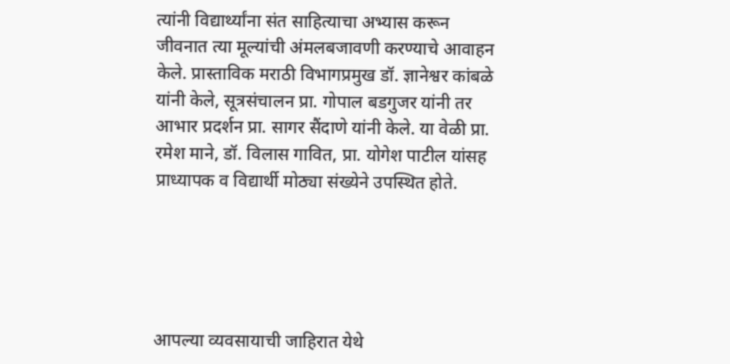त्यांनी विद्यार्थ्यांना संत साहित्याचा अभ्यास करून जीवनात त्या मूल्यांची अंमलबजावणी करण्याचे आवाहन केले. प्रास्ताविक मराठी विभागप्रमुख डॉ. ज्ञानेश्वर कांबळे यांनी केले, सूत्रसंचालन प्रा. गोपाल बडगुजर यांनी तर आभार प्रदर्शन प्रा. सागर सैंदाणे यांनी केले. या वेळी प्रा. रमेश माने, डॉ. विलास गावित, प्रा. योगेश पाटील यांसह प्राध्यापक व विद्यार्थी मोठ्या संख्येने उपस्थित होते.





आपल्या व्यवसायाची जाहिरात येथे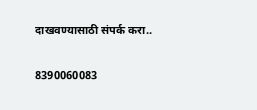दाखवण्यासाठी संपर्क करा..

8390060083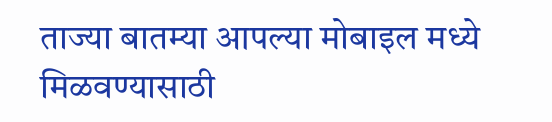ताज्या बातम्या आपल्या मोबाइल मध्ये मिळवण्यासाठी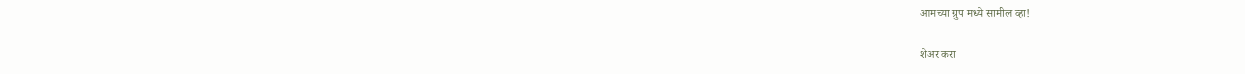आमच्या ग्रुप मध्ये सामील व्हा!

शेअर करा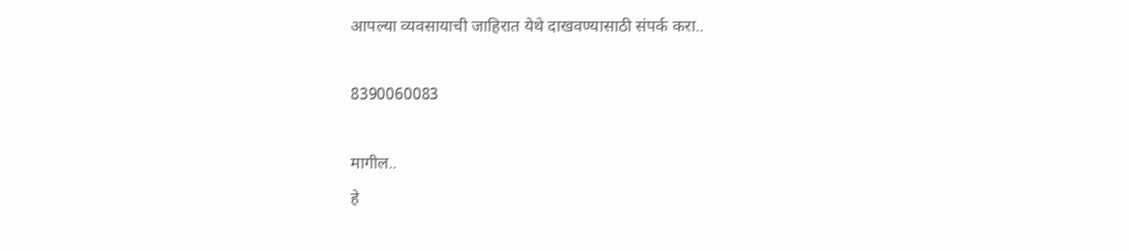आपल्या व्यवसायाची जाहिरात येथे दाखवण्यासाठी संपर्क करा..

8390060083

मागील..
हे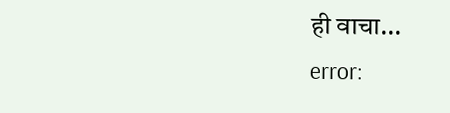ही वाचा...
error: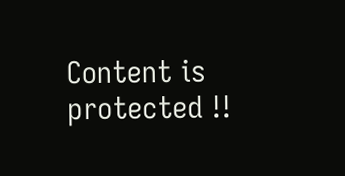Content is protected !!